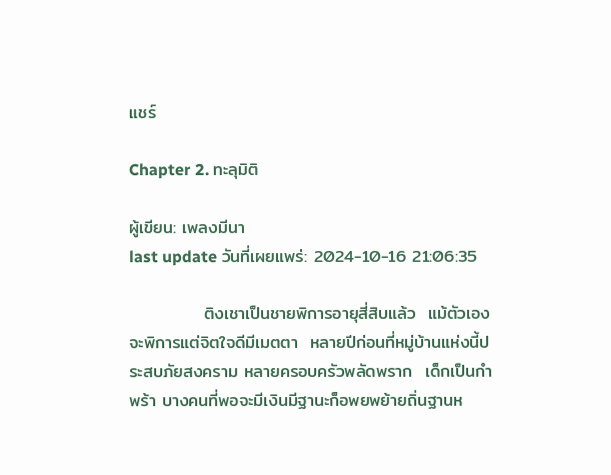แชร์

Chapter 2. ทะลุมิติ

ผู้เขียน: เพลงมีนา
last update วันที่เผยแพร่: 2024-10-16 21:06:35

            ติงเชาเป็นชายพิการอายุสี่สิบแล้ว  แม้ตัวเองจะพิการแต่จิตใจดีมีเมตตา  หลายปีก่อนที่หมู่บ้านแห่งนี้ประสบภัยสงคราม หลายครอบครัวพลัดพราก  เด็กเป็นกำพร้า บางคนที่พอจะมีเงินมีฐานะก็อพยพย้ายถิ่นฐานห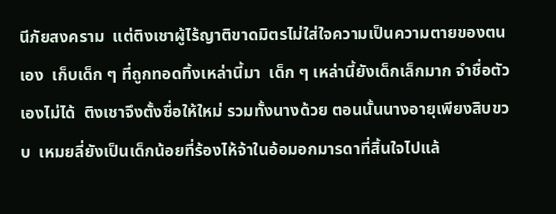นีภัยสงคราม  แต่ติงเชาผู้ไร้ญาติขาดมิตรไม่ใส่ใจความเป็นความตายของตนเอง  เก็บเด็ก ๆ ที่ถูกทอดทิ้งเหล่านี้มา  เด็ก ๆ เหล่านี้ยังเด็กเล็กมาก จำชื่อตัวเองไม่ได้  ติงเชาจึงตั้งชื่อให้ใหม่ รวมทั้งนางด้วย ตอนนั้นนางอายุเพียงสิบขวบ  เหมยลี่ยังเป็นเด็กน้อยที่ร้องไห้จ้าในอ้อมอกมารดาที่สิ้นใจไปแล้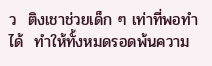ว  ติงเชาช่วยเด็ก ๆ เท่าที่พอทำได้  ทำให้ทั้งหมดรอดพ้นความ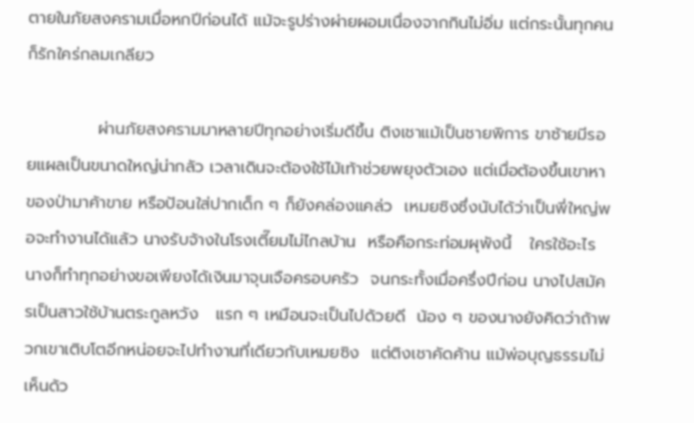ตายในภัยสงครามเมื่อหกปีก่อนได้ แม้จะรูปร่างผ่ายผอมเนื่องจากกินไม่อิ่ม แต่กระนั้นทุกคนก็รักใคร่กลมเกลียว

            ผ่านภัยสงครามมาหลายปีทุกอย่างเริ่มดีขึ้น ติงเชาแม้เป็นชายพิการ ขาซ้ายมีรอยแผลเป็นขนาดใหญ่น่ากลัว เวลาเดินจะต้องใช้ไม้เท้าช่วยพยุงตัวเอง แต่เมื่อต้องขึ้นเขาหาของป่ามาค้าขาย หรือป้อนใส่ปากเด็ก ๆ ก็ยังคล่องแคล่ว  เหมยซิงซึ่งนับได้ว่าเป็นพี่ใหญ่พอจะทำงานได้แล้ว นางรับจ้างในโรงเตี๊ยมไม่ไกลบ้าน  หรือคือกระท่อมผุพังนี้   ใครใช้อะไรนางก็ทำทุกอย่างขอเพียงได้เงินมาจุนเจือครอบครัว  จนกระทั้งเมื่อครึ่งปีก่อน นางไปสมัครเป็นสาวใช้บ้านตระกูลหวัง   แรก ๆ เหมือนจะเป็นไปด้วยดี  น้อง ๆ ของนางยังคิดว่าถ้าพวกเขาเติบโตอีกหน่อยจะไปทำงานที่เดียวกับเหมยซิง  แต่ติงเชาคัดค้าน แม้พ่อบุญธรรมไม่เห็นด้ว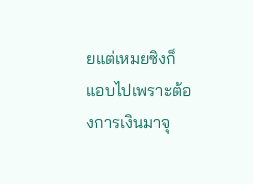ยแต่เหมยซิงก็แอบไปเพราะต้องการเงินมาจุ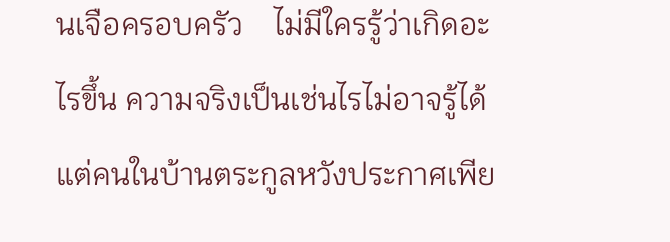นเจือครอบครัว    ไม่มีใครรู้ว่าเกิดอะไรขึ้น ความจริงเป็นเช่นไรไม่อาจรู้ได้  แต่คนในบ้านตระกูลหวังประกาศเพีย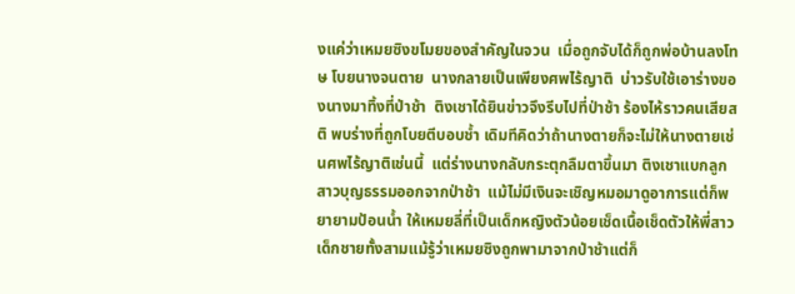งแค่ว่าเหมยซิงขโมยของสำคัญในจวน  เมื่อถูกจับได้ก็ถูกพ่อบ้านลงโทษ โบยนางจนตาย  นางกลายเป็นเพียงศพไร้ญาติ  บ่าวรับใช้เอาร่างของนางมาทิ้งที่ป่าช้า  ติงเชาได้ยินข่าวจึงรีบไปที่ป่าช้า ร้องไห้ราวคนเสียสติ พบร่างที่ถูกโบยตีบอบช้ำ เดิมทีคิดว่าถ้านางตายก็จะไม่ให้นางตายเช่นศพไร้ญาติเช่นนี้  แต่ร่างนางกลับกระตุกลืมตาขึ้นมา ติงเชาแบกลูกสาวบุญธรรมออกจากป่าช้า  แม้ไม่มีเงินจะเชิญหมอมาดูอาการแต่ก็พยายามป้อนน้ำ ให้เหมยลี่ที่เป็นเด็กหญิงตัวน้อยเช็ดเนื้อเช็ดตัวให้พี่สาว  เด็กชายทั้งสามแม้รู้ว่าเหมยซิงถูกพามาจากป่าช้าแต่ก็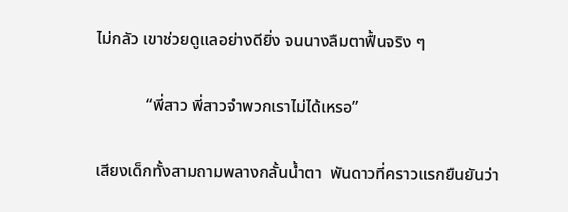ไม่กลัว เขาช่วยดูแลอย่างดียิ่ง จนนางลืมตาฟื้นจริง ๆ

            “พี่สาว พี่สาวจำพวกเราไม่ได้เหรอ”

เสียงเด็กทั้งสามถามพลางกลั้นน้ำตา  พันดาวที่คราวแรกยืนยันว่า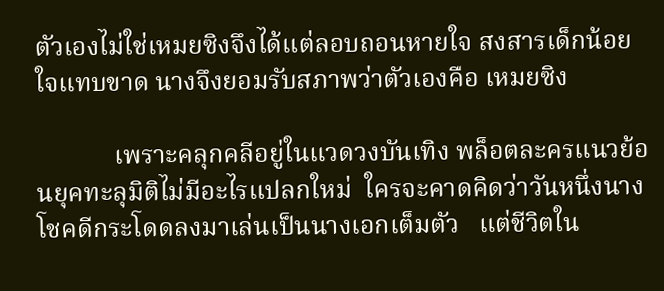ตัวเองไม่ใช่เหมยซิงจึงได้แต่ลอบถอนหายใจ สงสารเด็กน้อยใจแทบขาด นางจึงยอมรับสภาพว่าตัวเองคือ เหมยซิง

            เพราะคลุกคลีอยู่ในแวดวงบันเทิง พล็อตละครแนวย้อนยุคทะลุมิติไม่มีอะไรแปลกใหม่  ใครจะคาดคิดว่าวันหนึ่งนางโชคดีกระโดดลงมาเล่นเป็นนางเอกเต็มตัว   แต่ชีวิตใน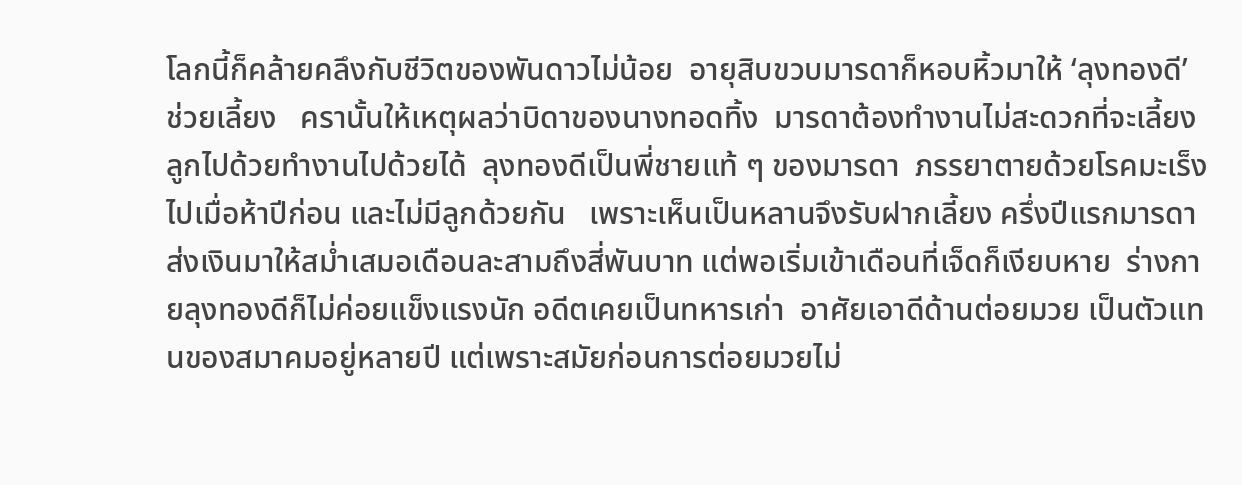โลกนี้ก็คล้ายคลึงกับชีวิตของพันดาวไม่น้อย  อายุสิบขวบมารดาก็หอบหิ้วมาให้ ‘ลุงทองดี’ ช่วยเลี้ยง   ครานั้นให้เหตุผลว่าบิดาของนางทอดทิ้ง  มารดาต้องทำงานไม่สะดวกที่จะเลี้ยงลูกไปด้วยทำงานไปด้วยได้  ลุงทองดีเป็นพี่ชายแท้ ๆ ของมารดา  ภรรยาตายด้วยโรคมะเร็งไปเมื่อห้าปีก่อน และไม่มีลูกด้วยกัน   เพราะเห็นเป็นหลานจึงรับฝากเลี้ยง ครึ่งปีแรกมารดาส่งเงินมาให้สม่ำเสมอเดือนละสามถึงสี่พันบาท แต่พอเริ่มเข้าเดือนที่เจ็ดก็เงียบหาย  ร่างกายลุงทองดีก็ไม่ค่อยแข็งแรงนัก อดีตเคยเป็นทหารเก่า  อาศัยเอาดีด้านต่อยมวย เป็นตัวแทนของสมาคมอยู่หลายปี แต่เพราะสมัยก่อนการต่อยมวยไม่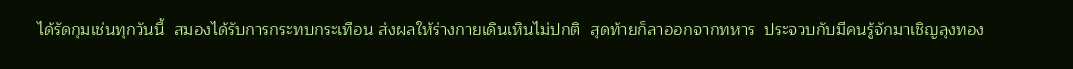ได้รัดกุมเช่นทุกวันนี้  สมองได้รับการกระทบกระเทือน ส่งผลให้ร่างกายเดินเหินไม่ปกติ  สุดท้ายก็ลาออกจากทหาร  ประจวบกับมีคนรู้จักมาเชิญลุงทอง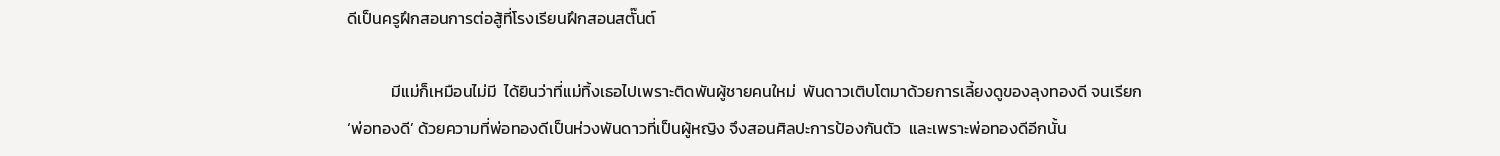ดีเป็นครูฝึกสอนการต่อสู้ที่โรงเรียนฝึกสอนสตั๊นต์

            มีแม่ก็เหมือนไม่มี  ได้ยินว่าที่แม่ทิ้งเธอไปเพราะติดพันผู้ชายคนใหม่  พันดาวเติบโตมาด้วยการเลี้ยงดูของลุงทองดี จนเรียก ‘พ่อทองดี’ ด้วยความที่พ่อทองดีเป็นห่วงพันดาวที่เป็นผู้หญิง จึงสอนศิลปะการป้องกันตัว  และเพราะพ่อทองดีอีกนั้น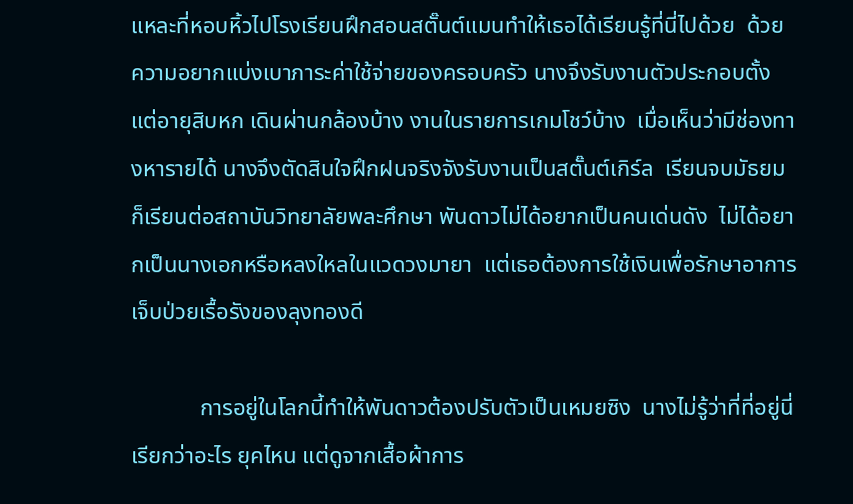แหละที่หอบหิ้วไปโรงเรียนฝึกสอนสตั๊นต์แมนทำให้เธอได้เรียนรู้ที่นี่ไปด้วย  ด้วยความอยากแบ่งเบาภาระค่าใช้จ่ายของครอบครัว นางจึงรับงานตัวประกอบตั้งแต่อายุสิบหก เดินผ่านกล้องบ้าง งานในรายการเกมโชว์บ้าง  เมื่อเห็นว่ามีช่องทางหารายได้ นางจึงตัดสินใจฝึกฝนจริงจังรับงานเป็นสตั๊นต์เกิร์ล  เรียนจบมัธยมก็เรียนต่อสถาบันวิทยาลัยพละศึกษา พันดาวไม่ได้อยากเป็นคนเด่นดัง  ไม่ได้อยากเป็นนางเอกหรือหลงใหลในแวดวงมายา  แต่เธอต้องการใช้เงินเพื่อรักษาอาการเจ็บป่วยเรื้อรังของลุงทองดี

            การอยู่ในโลกนี้ทำให้พันดาวต้องปรับตัวเป็นเหมยซิง  นางไม่รู้ว่าที่ที่อยู่นี่เรียกว่าอะไร ยุคไหน แต่ดูจากเสื้อผ้าการ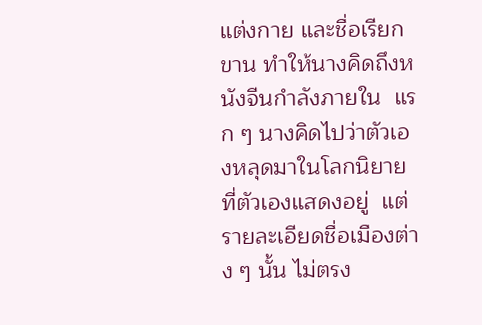แต่งกาย และชื่อเรียกขาน ทำให้นางคิดถึงหนังจีนกำลังภายใน  แรก ๆ นางคิดไปว่าตัวเองหลุดมาในโลกนิยายที่ตัวเองแสดงอยู่  แต่รายละเอียดชื่อเมืองต่าง ๆ นั้น ไม่ตรง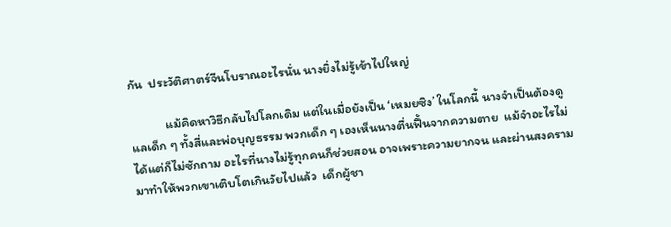กัน  ประวัติศาตร์จีนโบราณอะไรนั่น นางยิ่งไม่รู้เข้าไปใหญ่

            แม้คิดหาวิธีกลับไปโลกเดิม แต่ในเมื่อยังเป็น ‘เหมยซิง’ ในโลกนี้ นางจำเป็นต้องดูแลเด็ก ๆ ทั้งสี่และพ่อบุญธรรม พวกเด็ก ๆ เองเห็นนางตื่นฟื้นจากความตาย  แม้จำอะไรไม่ได้แต่ก็ไม่ซักถาม อะไรที่นางไม่รู้ทุกคนก็ช่วยสอน อาจเพราะความยากจน และผ่านสงครามมาทำให้พวกเขาเติบโตเกินวัยไปแล้ว  เด็กผู้ชา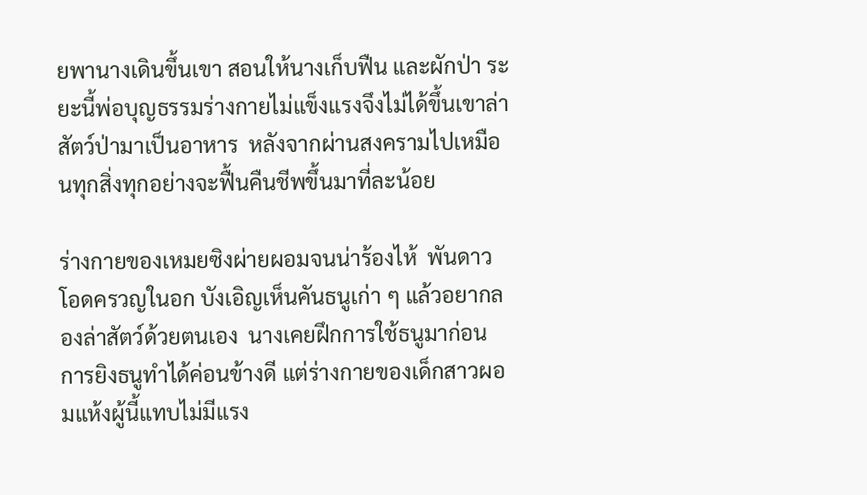ยพานางเดินขึ้นเขา สอนให้นางเก็บฟืน และผักป่า ระยะนี้พ่อบุญธรรมร่างกายไม่แข็งแรงจึงไม่ได้ขึ้นเขาล่าสัตว์ป่ามาเป็นอาหาร  หลังจากผ่านสงครามไปเหมือนทุกสิ่งทุกอย่างจะฟื้นคืนชีพขึ้นมาที่ละน้อย

ร่างกายของเหมยซิงผ่ายผอมจนน่าร้องไห้  พันดาวโอดครวญในอก บังเอิญเห็นคันธนูเก่า ๆ แล้วอยากลองล่าสัตว์ด้วยตนเอง  นางเคยฝึกการใช้ธนูมาก่อน การยิงธนูทำได้ค่อนข้างดี แต่ร่างกายของเด็กสาวผอมแห้งผู้นี้แทบไม่มีแรง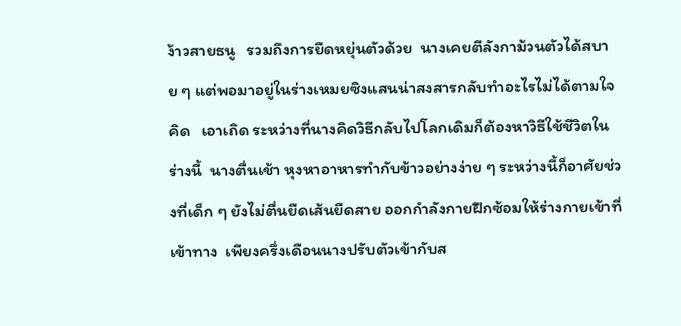ง้าวสายธนู   รวมถึงการยืดหยุ่นตัวด้วย  นางเคยตีลังกาม้วนตัวได้สบาย ๆ แต่พอมาอยู่ในร่างเหมยซิงแสนน่าสงสารกลับทำอะไรไม่ได้ตามใจคิด   เอาเถิด ระหว่างที่นางคิดวิธีกลับไปโลกเดิมก็ต้องหาวิธีใช้ชีวิตในร่างนี้  นางตื่นเช้า หุงหาอาหารทำกับข้าวอย่างง่าย ๆ ระหว่างนี้ก็อาศัยช่วงที่เด็ก ๆ ยังไม่ตื่นยืดเส้นยืดสาย ออกกำลังกายฝึกซ้อมให้ร่างกายเข้าที่เข้าทาง  เพียงครึ่งเดือนนางปรับตัวเข้ากับส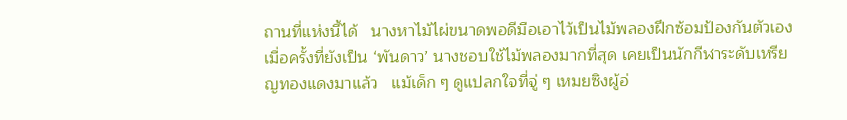ถานที่แห่งนี้ได้   นางหาไม้ไผ่ขนาดพอดีมือเอาไว้เป็นไม้พลองฝึกซ้อมป้องกันตัวเอง  เมื่อครั้งที่ยังเป็น ‘พันดาว’ นางชอบใช้ไม้พลองมากที่สุด เคยเป็นนักกีฬาระดับเหรียญทองแดงมาแล้ว   แม้เด็ก ๆ ดูแปลกใจที่จู่ ๆ เหมยซิงผู้อ่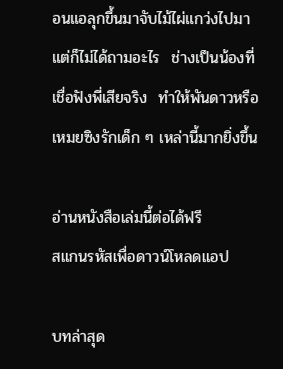อนแอลุกขึ้นมาจับไม้ไผ่แกว่งไปมา แต่ก็ไม่ได้ถามอะไร  ช่างเป็นน้องที่เชื่อฟังพี่เสียจริง  ทำให้พันดาวหรือเหมยซิงรักเด็ก ๆ เหล่านี้มากยิ่งขึ้น

อ่านหนังสือเล่มนี้ต่อได้ฟรี
สแกนรหัสเพื่อดาวน์โหลดแอป

บทล่าสุด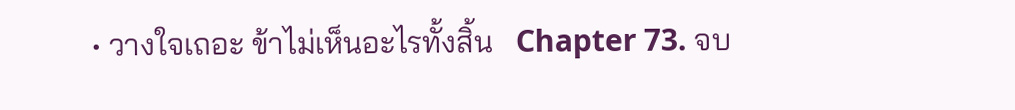• วางใจเถอะ ข้าไม่เห็นอะไรทั้งสิ้น   Chapter 73. จบ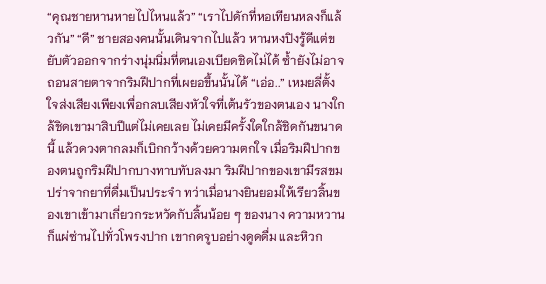“คุณชายหานหายไปไหนแล้ว” “เราไปดักที่หอเทียนหลงก็แล้วกัน” “ดี” ชายสองคนนั้นเดินจากไปแล้ว หานหงปิงรู้ดีแต่ขยับตัวออกจากร่างนุ่มนิ่มที่ตนเองเบียดชิดไม่ได้ ซ้ำยังไม่อาจถอนสายตาจากริมฝีปากที่เผยอขึ้นนั้นได้ “เอ่อ..” เหมยลี่ตั้งใจส่งเสียงเพียงเพื่อกลบเสียงหัวใจที่เต้นรัวของตนเอง นางใกล้ชิดเขามาสิบปีแต่ไม่เคยเลย ไม่เคยมีครั้งใดใกล้ชิดกันขนาดนี้ แล้วดวงตากลมก็เบิกกว้างด้วยความตกใจ เมื่อริมฝีปากของตนถูกริมฝีปากบางทาบทับลงมา ริมฝีปากของเขามีรสขมปร่าจากยาที่ดื่มเป็นประจำ ทว่าเมื่อนางยินยอมให้เรียวลิ้นของเขาเข้ามาเกี่ยวกระหวัดกับลิ้นน้อย ๆ ของนาง ความหวานก็แผ่ซ่านไปทั่วโพรงปาก เขากดจูบอย่างดูดดื่ม และหิวก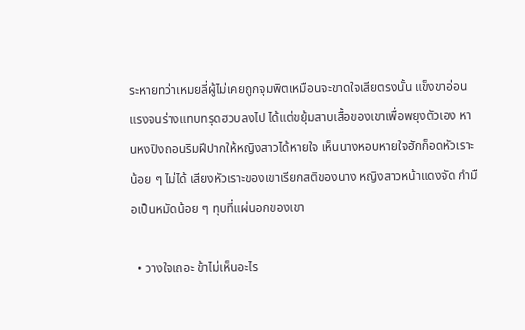ระหายทว่าเหมยลี่ผู้ไม่เคยถูกจุมพิตเหมือนจะขาดใจเสียตรงนั้น แข็งขาอ่อนแรงจนร่างแทบทรุดฮวบลงไป ได้แต่ขยุ้มสาบเสื้อของเขาเพื่อพยุงตัวเอง หานหงปิงถอนริมฝีปากให้หญิงสาวได้หายใจ เห็นนางหอบหายใจฮักก็อดหัวเราะน้อย ๆ ไม่ได้ เสียงหัวเราะของเขาเรียกสติของนาง หญิงสาวหน้าแดงจัด กำมือเป็นหมัดน้อย ๆ ทุบที่แผ่นอกของเขา

  • วางใจเถอะ ข้าไม่เห็นอะไร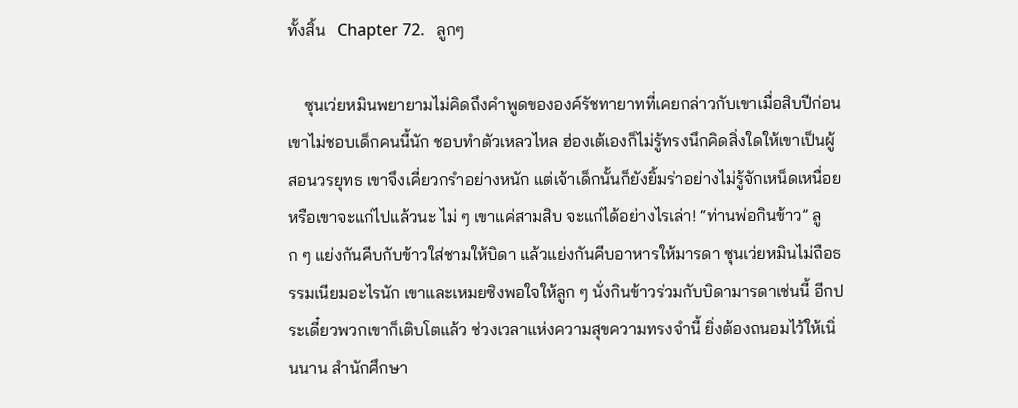ทั้งสิ้น   Chapter 72.   ลูกๆ

    ซุนเว่ยหมินพยายามไม่คิดถึงคำพูดขององค์รัชทายาทที่เคยกล่าวกับเขาเมื่อสิบปีก่อน เขาไม่ชอบเด็กคนนี้นัก ชอบทำตัวเหลวไหล ฮ่องเต้เองก็ไม่รู้ทรงนึกคิดสิ่งใดให้เขาเป็นผู้สอนวรยุทธ เขาจึงเคี่ยวกรำอย่างหนัก แต่เจ้าเด็กนั้นก็ยังยิ้มร่าอย่างไม่รู้จักเหน็ดเหนื่อย หรือเขาจะแก่ไปแล้วนะ ไม่ ๆ เขาแค่สามสิบ จะแก่ได้อย่างไรเล่า! “ท่านพ่อกินข้าว” ลูก ๆ แย่งกันคีบกับข้าวใส่ชามให้บิดา แล้วแย่งกันคีบอาหารให้มารดา ซุนเว่ยหมินไม่ถือธรรมเนียมอะไรนัก เขาและเหมยซิงพอใจให้ลูก ๆ นั่งกินข้าวร่วมกับบิดามารดาเช่นนี้ อีกประเดี๋ยวพวกเขาก็เติบโตแล้ว ช่วงเวลาแห่งความสุขความทรงจำนี้ ยิ่งต้องถนอมไว้ให้เนิ่นนาน สำนักศึกษา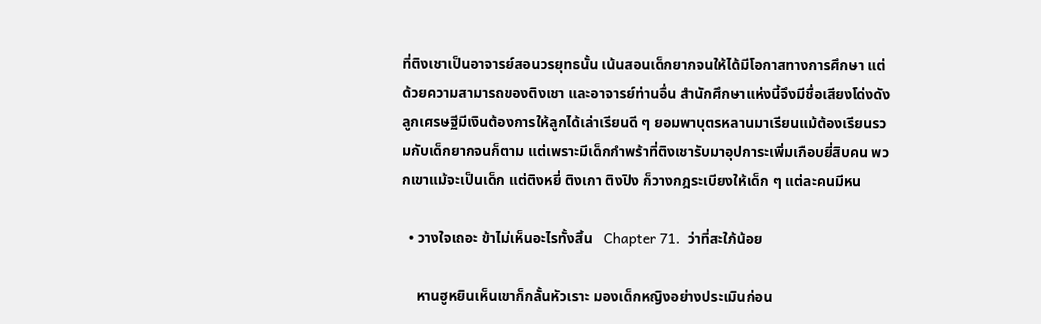ที่ติงเชาเป็นอาจารย์สอนวรยุทธนั้น เน้นสอนเด็กยากจนให้ได้มีโอกาสทางการศึกษา แต่ด้วยความสามารถของติงเชา และอาจารย์ท่านอื่น สำนักศึกษาแห่งนี้จึงมีชื่อเสียงโด่งดัง ลูกเศรษฐีมีเงินต้องการให้ลูกได้เล่าเรียนดี ๆ ยอมพาบุตรหลานมาเรียนแม้ต้องเรียนรวมกับเด็กยากจนก็ตาม แต่เพราะมีเด็กกำพร้าที่ติงเชารับมาอุปการะเพิ่มเกือบยี่สิบคน พวกเขาแม้จะเป็นเด็ก แต่ติงหยี่ ติงเกา ติงปิง ก็วางกฎระเบียงให้เด็ก ๆ แต่ละคนมีหน

  • วางใจเถอะ ข้าไม่เห็นอะไรทั้งสิ้น   Chapter 71.  ว่าที่สะใภ้น้อย

    หานฮูหยินเห็นเขาก็กลั้นหัวเราะ มองเด็กหญิงอย่างประเมินก่อน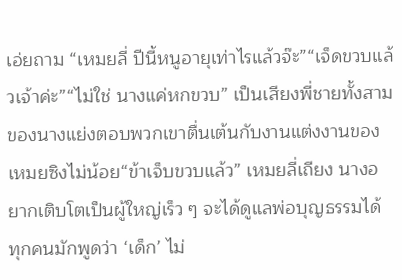เอ่ยถาม “เหมยลี่ ปีนี้หนูอายุเท่าไรแล้วจ๊ะ”“เจ็ดขวบแล้วเจ้าค่ะ”“ไม่ใช่ นางแค่หกขวบ” เป็นเสียงพี่ชายทั้งสามของนางแย่งตอบพวกเขาตื่นเต้นกับงานแต่งงานของเหมยซิงไม่น้อย“ข้าเจ็บขวบแล้ว” เหมยลี่เถียง นางอยากเติบโตเป็นผู้ใหญ่เร็ว ๆ จะได้ดูแลพ่อบุญธรรมได้ ทุกคนมักพูดว่า ‘เด็ก’ ไม่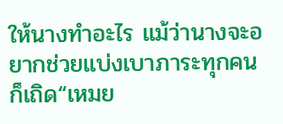ให้นางทำอะไร แม้ว่านางจะอยากช่วยแบ่งเบาภาระทุกคนก็เถิด“เหมย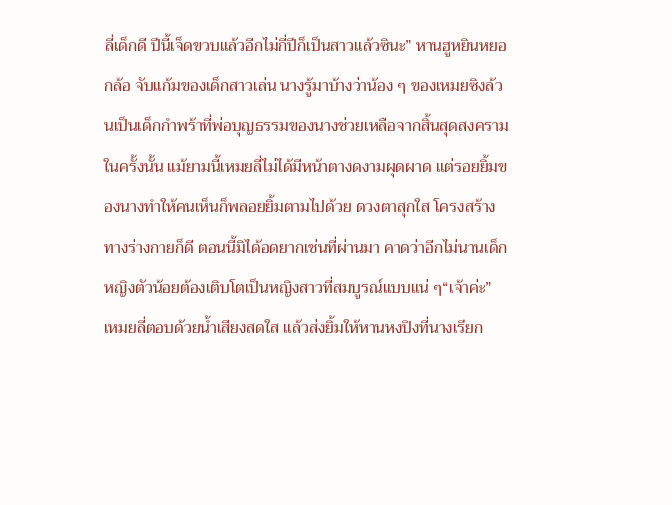ลี่เด็กดี ปีนี้เจ็ดขวบแล้วอีกไม่กี่ปีก็เป็นสาวแล้วซินะ” หานฮูหยินหยอกล้อ จับแก้มของเด็กสาวเล่น นางรู้มาบ้างว่าน้อง ๆ ของเหมยซิงล้วนเป็นเด็กกำพร้าที่พ่อบุญธรรมของนางช่วยเหลือจากสิ้นสุดสงครามในครั้งนั้น แม้ยามนี้เหมยลี่ไม่ได้มีหน้าตางดงามผุดผาด แต่รอยยิ้มของนางทำให้คนเห็นก็พลอยยิ้มตามไปด้วย ดวงตาสุกใส โครงสร้างทางร่างกายก็ดี ตอนนี้มิได้อดยากเช่นที่ผ่านมา คาดว่าอีกไม่นานเด็กหญิงตัวน้อยต้องเติบโตเป็นหญิงสาวที่สมบูรณ์แบบแน่ ๆ“เจ้าค่ะ” เหมยลี่ตอบด้วยน้ำเสียงสดใส แล้วส่งยิ้มให้หานหงปิงที่นางเรียก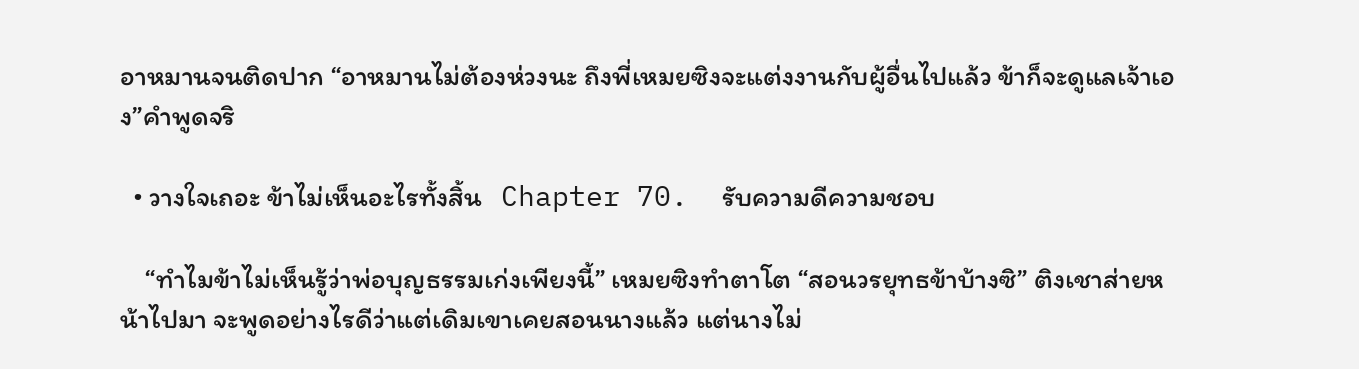อาหมานจนติดปาก “อาหมานไม่ต้องห่วงนะ ถึงพี่เหมยซิงจะแต่งงานกับผู้อื่นไปแล้ว ข้าก็จะดูแลเจ้าเอง”คำพูดจริ

  • วางใจเถอะ ข้าไม่เห็นอะไรทั้งสิ้น   Chapter 70.  รับความดีความชอบ

    “ทำไมข้าไม่เห็นรู้ว่าพ่อบุญธรรมเก่งเพียงนี้” เหมยซิงทำตาโต “สอนวรยุทธข้าบ้างซิ” ติงเชาส่ายหน้าไปมา จะพูดอย่างไรดีว่าแต่เดิมเขาเคยสอนนางแล้ว แต่นางไม่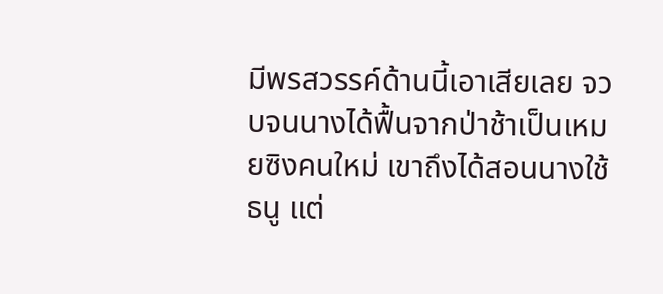มีพรสวรรค์ด้านนี้เอาเสียเลย จวบจนนางได้ฟื้นจากป่าช้าเป็นเหมยซิงคนใหม่ เขาถึงได้สอนนางใช้ธนู แต่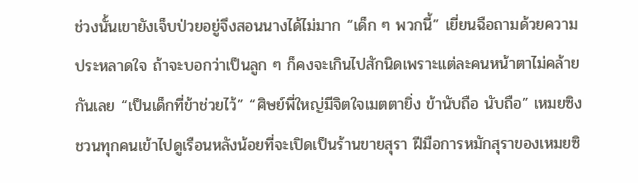ช่วงนั้นเขายังเจ็บป่วยอยู่จึงสอนนางได้ไม่มาก “เด็ก ๆ พวกนี้” เยี่ยนฉือถามด้วยความประหลาดใจ ถ้าจะบอกว่าเป็นลูก ๆ ก็คงจะเกินไปสักนิดเพราะแต่ละคนหน้าตาไม่คล้ายกันเลย “เป็นเด็กที่ข้าช่วยไว้” “ศิษย์พี่ใหญ่มีจิตใจเมตตายิ่ง ข้านับถือ นับถือ” เหมยซิงชวนทุกคนเข้าไปดูเรือนหลังน้อยที่จะเปิดเป็นร้านขายสุรา ฝีมือการหมักสุราของเหมยซิ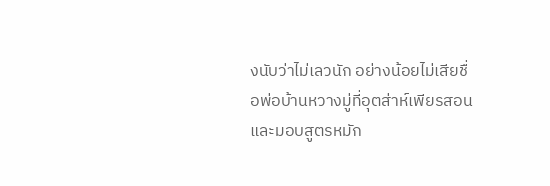งนับว่าไม่เลวนัก อย่างน้อยไม่เสียชื่อพ่อบ้านหวางมู่ที่อุตส่าห์เพียรสอน และมอบสูตรหมัก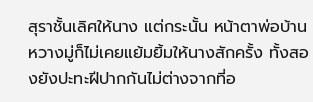สุราชั้นเลิศให้นาง แต่กระนั้น หน้าตาพ่อบ้านหวางมู่ก็ไม่เคยแย้มยิ้มให้นางสักครั้ง ทั้งสองยังปะทะฝีปากกันไม่ต่างจากที่อ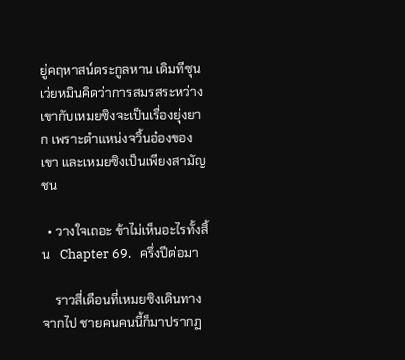ยู่คฤหาสน์ตระกูลหาน เดิมทีซุนเว่ยหมินคิดว่าการสมรสระหว่างเขากับเหมยซิงจะเป็นเรื่องยุ่งยาก เพราะตำแหน่งจวิ้นอ๋องของเขา และเหมยซิงเป็นเพียงสามัญชน

  • วางใจเถอะ ข้าไม่เห็นอะไรทั้งสิ้น   Chapter 69.   ครึ่งปีต่อมา

    ราวสี่เดือนที่เหมยซิงเดินทางจากไป ชายคนคนนี้ก็มาปรากฏ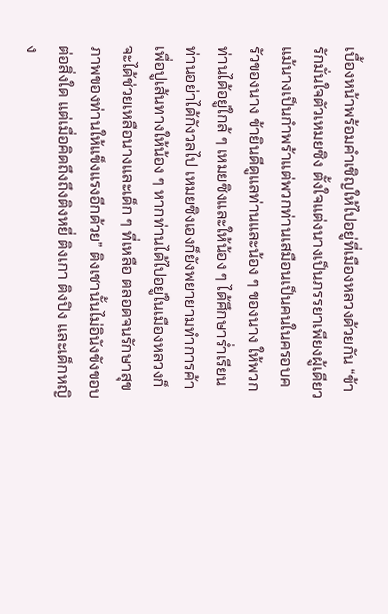เบื้องหน้าพร้อมคำเชิญให้ไปอยู่ที่เมืองหลวงด้วยกัน “ข้ารักมั่นใจตัวเหมยซิง ตั้งใจแต่งนางเป็นภรรยาเพียงผู้เดียว แม้นางเป็นกำพร้าแต่พวกท่านเสมือนเป็นคนในครอบครัวของนาง ข้ายินดีดูแลท่านและน้อง ๆ ของนาง ให้พวกท่านได้อยู่ใกล้ ๆ เหมยซิงและให้น้อง ๆ ได้ศึกษาร่ำเรียน ท่านอย่าได้กังวลไป เหมยซิงเองก็ยังพยายามทำการค้าเพื่อปูเส้นทางให้น้อง ๆ หากท่านได้ไปอยู่ในเมืองหลวงก็จะได้ช่วยเหลือนางและเด็ก ๆ ที่เหลือ ตลอดจนรักษาสุขภาพของท่านให้แข็งแรงอีกด้วย” ติงเชานั้นไม่อินังขังขอบต่อสิ่งใด แต่เมื่อคิดถึงถึงติงหยี่ ติงเกา ติงปิง และเด็กหญิง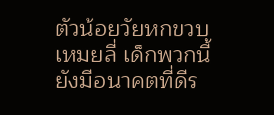ตัวน้อยวัยหกขวบ เหมยลี่ เด็กพวกนี้ยังมีอนาคตที่ดีร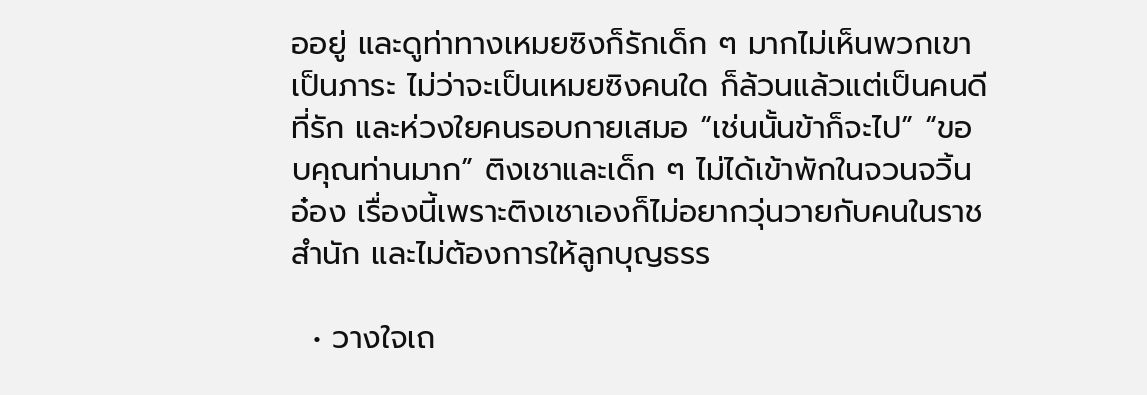ออยู่ และดูท่าทางเหมยซิงก็รักเด็ก ๆ มากไม่เห็นพวกเขาเป็นภาระ ไม่ว่าจะเป็นเหมยซิงคนใด ก็ล้วนแล้วแต่เป็นคนดีที่รัก และห่วงใยคนรอบกายเสมอ “เช่นนั้นข้าก็จะไป” “ขอบคุณท่านมาก” ติงเชาและเด็ก ๆ ไม่ได้เข้าพักในจวนจวิ้นอ๋อง เรื่องนี้เพราะติงเชาเองก็ไม่อยากวุ่นวายกับคนในราชสำนัก และไม่ต้องการให้ลูกบุญธรร

  • วางใจเถ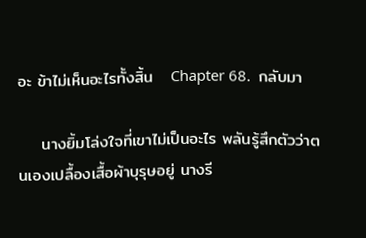อะ ข้าไม่เห็นอะไรทั้งสิ้น   Chapter 68.  กลับมา

    นางยิ้มโล่งใจที่เขาไม่เป็นอะไร พลันรู้สึกตัวว่าตนเองเปลื้องเสื้อผ้าบุรุษอยู่ นางรี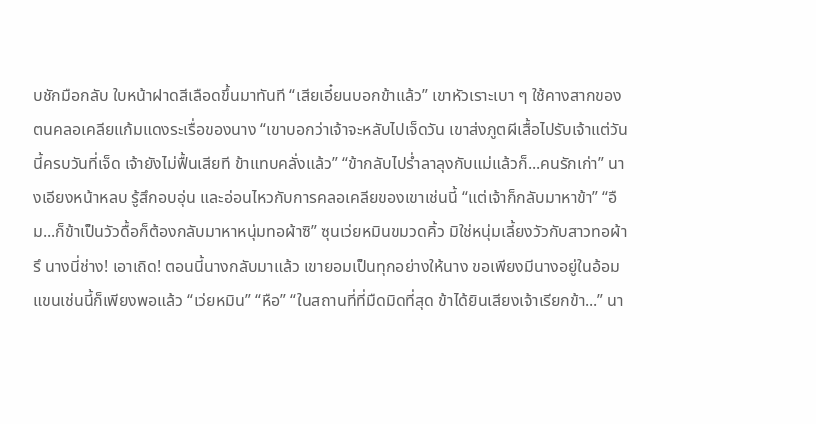บชักมือกลับ ใบหน้าฝาดสีเลือดขึ้นมาทันที “เสียเอี๋ยนบอกข้าแล้ว” เขาหัวเราะเบา ๆ ใช้คางสากของตนคลอเคลียแก้มแดงระเรื่อของนาง “เขาบอกว่าเจ้าจะหลับไปเจ็ดวัน เขาส่งภูตผีเสื้อไปรับเจ้าแต่วันนี้ครบวันที่เจ็ด เจ้ายังไม่ฟื้นเสียที ข้าแทบคลั่งแล้ว” “ข้ากลับไปร่ำลาลุงกับแม่แล้วก็...คนรักเก่า” นางเอียงหน้าหลบ รู้สึกอบอุ่น และอ่อนไหวกับการคลอเคลียของเขาเช่นนี้ “แต่เจ้าก็กลับมาหาข้า” “อืม...ก็ข้าเป็นวัวดื้อก็ต้องกลับมาหาหนุ่มทอผ้าซิ” ซุนเว่ยหมินขมวดคิ้ว มิใช่หนุ่มเลี้ยงวัวกับสาวทอผ้ารึ นางนี่ช่าง! เอาเถิด! ตอนนี้นางกลับมาแล้ว เขายอมเป็นทุกอย่างให้นาง ขอเพียงมีนางอยู่ในอ้อมแขนเช่นนี้ก็เพียงพอแล้ว “เว่ยหมิน” “หือ” “ในสถานที่ที่มืดมิดที่สุด ข้าได้ยินเสียงเจ้าเรียกข้า...” นา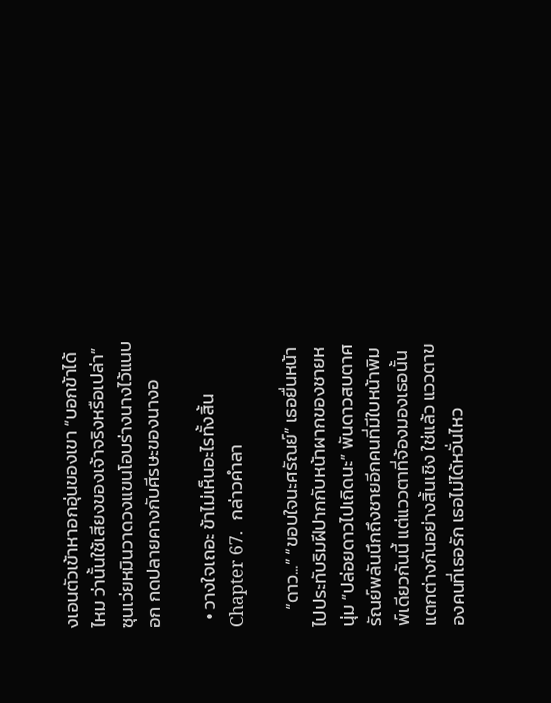งเอนตัวเข้าหาอกอุ่นของเขา “บอกข้าได้ไหม ว่านั้นใช้เสียงของเจ้าจริงหรือเปล่า” ซุนเว่ยหมินวาดวงแขนโอบร่างนางไว้แนบอก กดปลายคางกับศีรษะของนางอ

  • วางใจเถอะ ข้าไม่เห็นอะไรทั้งสิ้น   Chapter 67.  กล่าวคำลา

    “ดาว...” “ขอบใจนะศรัณย์” เธอยื่นหน้าไปประทับริมฝีปากกับหน้าผากของชายหนุ่ม “ปล่อยดาวไปเถิดนะ” พันดาวสบตาศรัณย์พลันนึกถึงชายอีกคนที่มีใบหน้าพิมพ์เดียวกันนี้ แต่แววตาที่จ้องมองเธอนั้นแตกต่างกันอย่างสิ้นเชิง ใช่แล้ว แววตาของคนที่เธอรัก เธอไม่ได้หวั่นไหว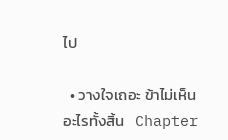ไป

  • วางใจเถอะ ข้าไม่เห็นอะไรทั้งสิ้น   Chapter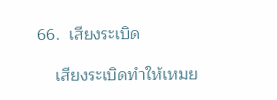66.  เสียงระเบิด

    เสียงระเบิดทำให้เหมย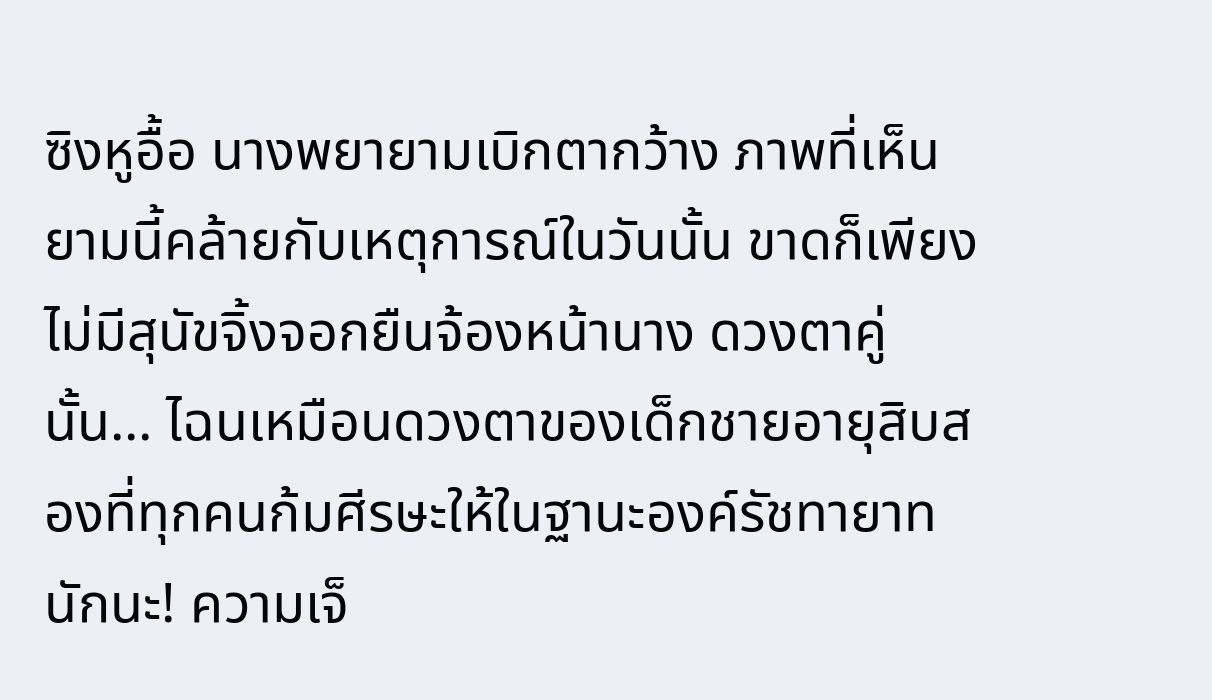ซิงหูอื้อ นางพยายามเบิกตากว้าง ภาพที่เห็นยามนี้คล้ายกับเหตุการณ์ในวันนั้น ขาดก็เพียงไม่มีสุนัขจิ้งจอกยืนจ้องหน้านาง ดวงตาคู่นั้น... ไฉนเหมือนดวงตาของเด็กชายอายุสิบสองที่ทุกคนก้มศีรษะให้ในฐานะองค์รัชทายาทนักนะ! ความเจ็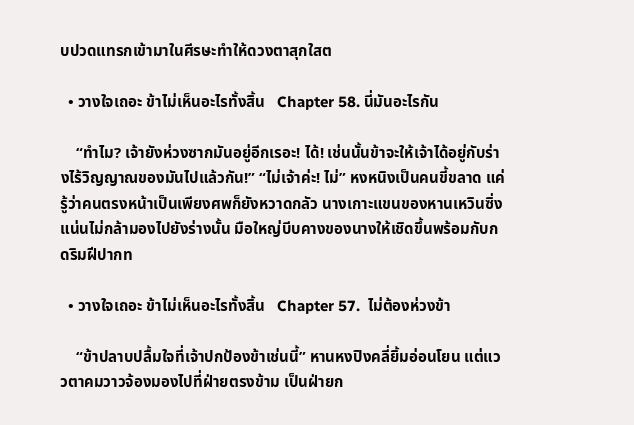บปวดแทรกเข้ามาในศีรษะทำให้ดวงตาสุกใสต

  • วางใจเถอะ ข้าไม่เห็นอะไรทั้งสิ้น   Chapter 58. นี่มันอะไรกัน

    “ทำไม? เจ้ายังห่วงซากมันอยู่อีกเรอะ! ได้! เช่นนั้นข้าจะให้เจ้าได้อยู่กับร่างไร้วิญญาณของมันไปแล้วกัน!” “ไม่เจ้าค่ะ! ไม่” หงหนิงเป็นคนขี้ขลาด แค่รู้ว่าคนตรงหน้าเป็นเพียงศพก็ยังหวาดกลัว นางเกาะแขนของหานเหวินซิ่งแน่นไม่กล้ามองไปยังร่างนั้น มือใหญ่บีบคางของนางให้เชิดขึ้นพร้อมกับกดริมฝีปากท

  • วางใจเถอะ ข้าไม่เห็นอะไรทั้งสิ้น   Chapter 57.  ไม่ต้องห่วงข้า

    “ข้าปลาบปลื้มใจที่เจ้าปกป้องข้าเช่นนี้” หานหงปิงคลี่ยิ้มอ่อนโยน แต่แววตาคมวาวจ้องมองไปที่ฝ่ายตรงข้าม เป็นฝ่ายก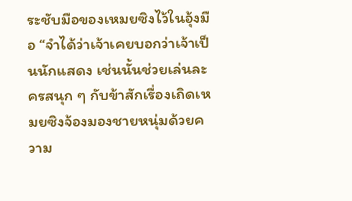ระชับมือของเหมยซิงไว้ในอุ้งมือ “จำได้ว่าเจ้าเคยบอกว่าเจ้าเป็นนักแสดง เช่นนั้นช่วยเล่นละครสนุก ๆ กับข้าสักเรื่องเถิดเหมยซิงจ้องมองชายหนุ่มด้วยความ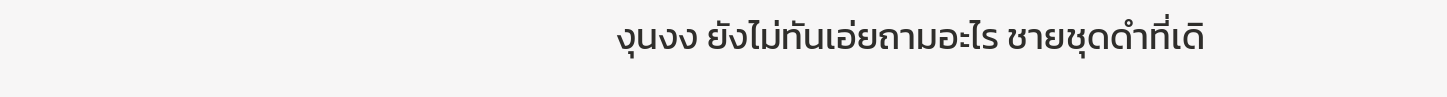งุนงง ยังไม่ทันเอ่ยถามอะไร ชายชุดดำที่เดิ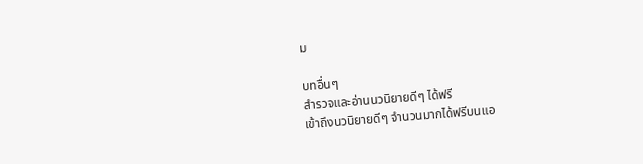ม

บทอื่นๆ
สำรวจและอ่านนวนิยายดีๆ ได้ฟรี
เข้าถึงนวนิยายดีๆ จำนวนมากได้ฟรีบนแอ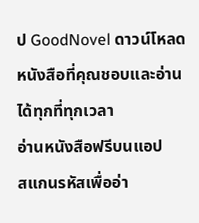ป GoodNovel ดาวน์โหลดหนังสือที่คุณชอบและอ่านได้ทุกที่ทุกเวลา
อ่านหนังสือฟรีบนแอป
สแกนรหัสเพื่ออ่า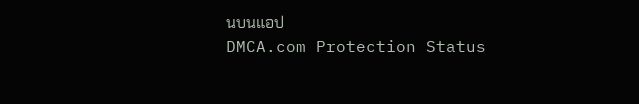นบนแอป
DMCA.com Protection Status